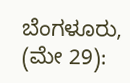ಬೆಂಗಳೂರು, (ಮೇ 29):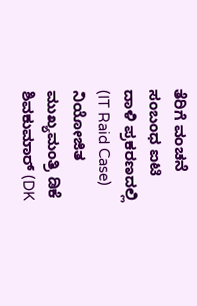ತೆರಿಗೆ ವಂಚನೆ ಸಂಬಂಧ ಐಟಿ ದಾಳಿ ಪ್ರಕರಣದಲ್ಲಿ (IT Raid Case) ನಿಯೋಜಿತ ಮುಖ್ಯಮಂತ್ರಿ ಡಿಕೆ ಶಿವಕುಮಾರ್ (DK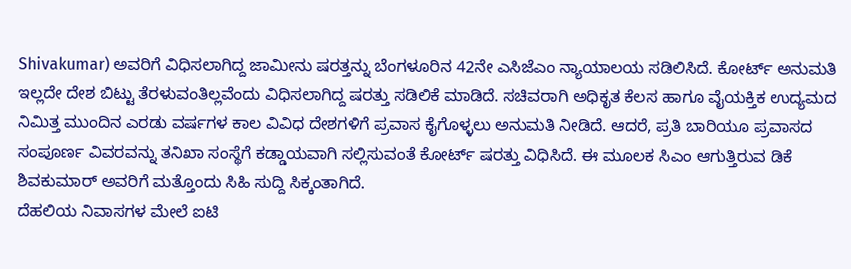Shivakumar) ಅವರಿಗೆ ವಿಧಿಸಲಾಗಿದ್ದ ಜಾಮೀನು ಷರತ್ತನ್ನು ಬೆಂಗಳೂರಿನ 42ನೇ ಎಸಿಜೆಎಂ ನ್ಯಾಯಾಲಯ ಸಡಿಲಿಸಿದೆ. ಕೋರ್ಟ್ ಅನುಮತಿ ಇಲ್ಲದೇ ದೇಶ ಬಿಟ್ಟು ತೆರಳುವಂತಿಲ್ಲವೆಂದು ವಿಧಿಸಲಾಗಿದ್ದ ಷರತ್ತು ಸಡಿಲಿಕೆ ಮಾಡಿದೆ. ಸಚಿವರಾಗಿ ಅಧಿಕೃತ ಕೆಲಸ ಹಾಗೂ ವೈಯಕ್ತಿಕ ಉದ್ಯಮದ ನಿಮಿತ್ತ ಮುಂದಿನ ಎರಡು ವರ್ಷಗಳ ಕಾಲ ವಿವಿಧ ದೇಶಗಳಿಗೆ ಪ್ರವಾಸ ಕೈಗೊಳ್ಳಲು ಅನುಮತಿ ನೀಡಿದೆ. ಆದರೆ, ಪ್ರತಿ ಬಾರಿಯೂ ಪ್ರವಾಸದ ಸಂಪೂರ್ಣ ವಿವರವನ್ನು ತನಿಖಾ ಸಂಸ್ಥೆಗೆ ಕಡ್ಡಾಯವಾಗಿ ಸಲ್ಲಿಸುವಂತೆ ಕೋರ್ಟ್ ಷರತ್ತು ವಿಧಿಸಿದೆ. ಈ ಮೂಲಕ ಸಿಎಂ ಆಗುತ್ತಿರುವ ಡಿಕೆ ಶಿವಕುಮಾರ್ ಅವರಿಗೆ ಮತ್ತೊಂದು ಸಿಹಿ ಸುದ್ದಿ ಸಿಕ್ಕಂತಾಗಿದೆ.
ದೆಹಲಿಯ ನಿವಾಸಗಳ ಮೇಲೆ ಐಟಿ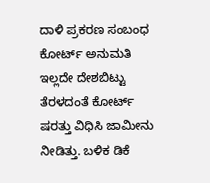ದಾಳಿ ಪ್ರಕರಣ ಸಂಬಂಧ ಕೋರ್ಟ್ ಅನುಮತಿ ಇಲ್ಲದೇ ದೇಶಬಿಟ್ಟು ತೆರಳದಂತೆ ಕೋರ್ಟ್ ಷರತ್ತು ವಿಧಿಸಿ ಜಾಮೀನು ನೀಡಿತ್ತು. ಬಳಿಕ ಡಿಕೆ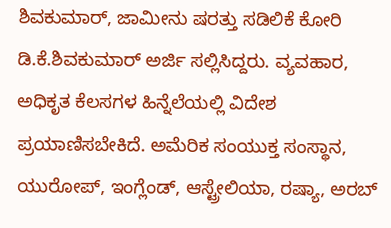ಶಿವಕುಮಾರ್, ಜಾಮೀನು ಷರತ್ತು ಸಡಿಲಿಕೆ ಕೋರಿ ಡಿ.ಕೆ.ಶಿವಕುಮಾರ್ ಅರ್ಜಿ ಸಲ್ಲಿಸಿದ್ದರು. ವ್ಯವಹಾರ, ಅಧಿಕೃತ ಕೆಲಸಗಳ ಹಿನ್ನೆಲೆಯಲ್ಲಿ ವಿದೇಶ ಪ್ರಯಾಣಿಸಬೇಕಿದೆ. ಅಮೆರಿಕ ಸಂಯುಕ್ತ ಸಂಸ್ಥಾನ, ಯುರೋಪ್, ಇಂಗ್ಲೆಂಡ್, ಆಸ್ಟ್ರೇಲಿಯಾ, ರಷ್ಯಾ, ಅರಬ್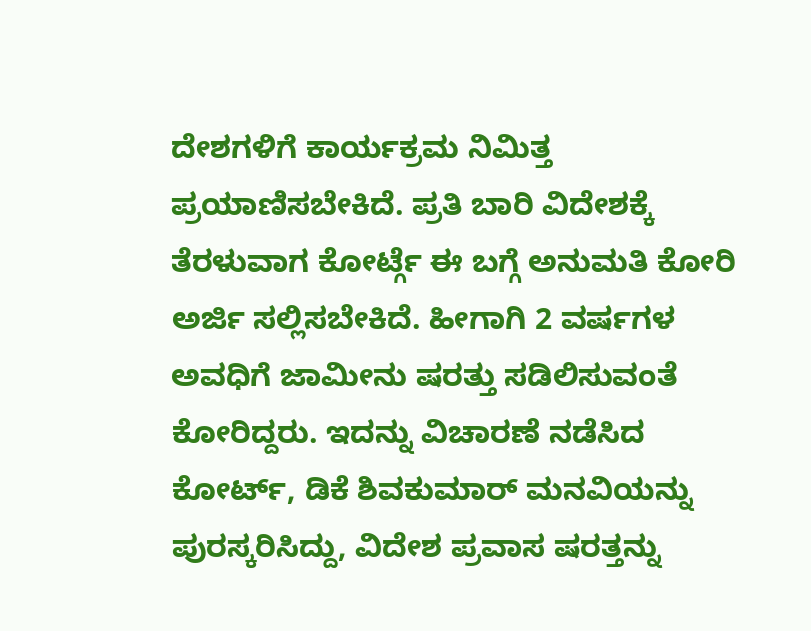ದೇಶಗಳಿಗೆ ಕಾರ್ಯಕ್ರಮ ನಿಮಿತ್ತ ಪ್ರಯಾಣಿಸಬೇಕಿದೆ. ಪ್ರತಿ ಬಾರಿ ವಿದೇಶಕ್ಕೆ ತೆರಳುವಾಗ ಕೋರ್ಟ್ಗೆ ಈ ಬಗ್ಗೆ ಅನುಮತಿ ಕೋರಿ ಅರ್ಜಿ ಸಲ್ಲಿಸಬೇಕಿದೆ. ಹೀಗಾಗಿ 2 ವರ್ಷಗಳ ಅವಧಿಗೆ ಜಾಮೀನು ಷರತ್ತು ಸಡಿಲಿಸುವಂತೆ ಕೋರಿದ್ದರು. ಇದನ್ನು ವಿಚಾರಣೆ ನಡೆಸಿದ ಕೋರ್ಟ್, ಡಿಕೆ ಶಿವಕುಮಾರ್ ಮನವಿಯನ್ನು ಪುರಸ್ಕರಿಸಿದ್ದು, ವಿದೇಶ ಪ್ರವಾಸ ಷರತ್ತನ್ನು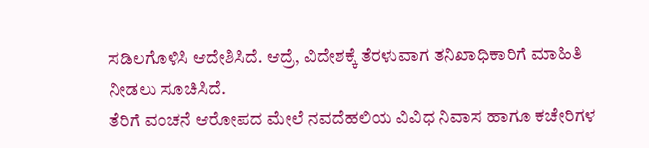ಸಡಿಲಗೊಳಿಸಿ ಆದೇಶಿಸಿದೆ. ಆದ್ರೆ, ವಿದೇಶಕ್ಕೆ ತೆರಳುವಾಗ ತನಿಖಾಧಿಕಾರಿಗೆ ಮಾಹಿತಿ ನೀಡಲು ಸೂಚಿಸಿದೆ.
ತೆರಿಗೆ ವಂಚನೆ ಆರೋಪದ ಮೇಲೆ ನವದೆಹಲಿಯ ವಿವಿಧ ನಿವಾಸ ಹಾಗೂ ಕಚೇರಿಗಳ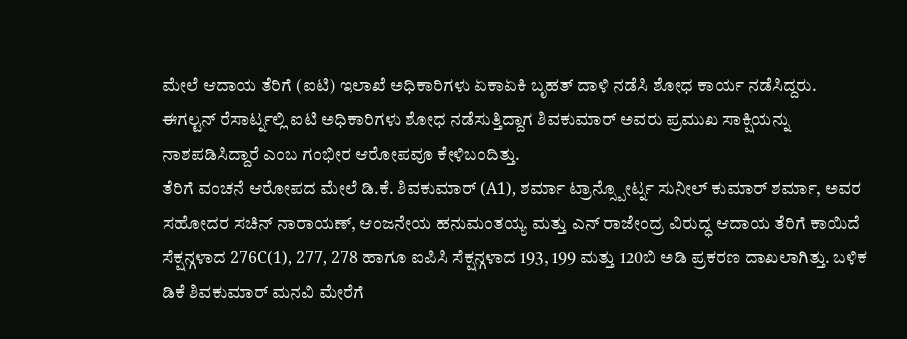ಮೇಲೆ ಆದಾಯ ತೆರಿಗೆ (ಐಟಿ) ಇಲಾಖೆ ಅಧಿಕಾರಿಗಳು ಏಕಾಏಕಿ ಬೃಹತ್ ದಾಳಿ ನಡೆಸಿ ಶೋಧ ಕಾರ್ಯ ನಡೆಸಿದ್ದರು. ಈಗಲ್ಟನ್ ರೆಸಾರ್ಟ್ನಲ್ಲಿ ಐಟಿ ಅಧಿಕಾರಿಗಳು ಶೋಧ ನಡೆಸುತ್ತಿದ್ದಾಗ ಶಿವಕುಮಾರ್ ಅವರು ಪ್ರಮುಖ ಸಾಕ್ಷಿಯನ್ನು ನಾಶಪಡಿಸಿದ್ದಾರೆ ಎಂಬ ಗಂಭೀರ ಆರೋಪವೂ ಕೇಳಿಬಂದಿತ್ತು.
ತೆರಿಗೆ ವಂಚನೆ ಆರೋಪದ ಮೇಲೆ ಡಿ.ಕೆ. ಶಿವಕುಮಾರ್ (A1), ಶರ್ಮಾ ಟ್ರಾನ್ಸ್ಪೋರ್ಟ್ನ ಸುನೀಲ್ ಕುಮಾರ್ ಶರ್ಮಾ, ಅವರ ಸಹೋದರ ಸಚಿನ್ ನಾರಾಯಣ್, ಆಂಜನೇಯ ಹನುಮಂತಯ್ಯ ಮತ್ತು ಎನ್ ರಾಜೇಂದ್ರ ವಿರುದ್ಧ ಆದಾಯ ತೆರಿಗೆ ಕಾಯಿದೆ ಸೆಕ್ಷನ್ಗಳಾದ 276C(1), 277, 278 ಹಾಗೂ ಐಪಿಸಿ ಸೆಕ್ಷನ್ಗಳಾದ 193, 199 ಮತ್ತು 120ಬಿ ಅಡಿ ಪ್ರಕರಣ ದಾಖಲಾಗಿತ್ತು. ಬಳಿಕ ಡಿಕೆ ಶಿವಕುಮಾರ್ ಮನವಿ ಮೇರೆಗೆ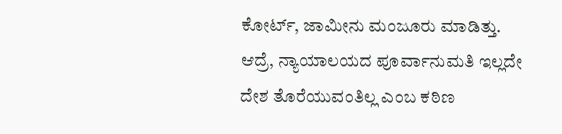ಕೋರ್ಟ್, ಜಾಮೀನು ಮಂಜೂರು ಮಾಡಿತ್ತು. ಆದ್ರೆ, ನ್ಯಾಯಾಲಯದ ಪೂರ್ವಾನುಮತಿ ಇಲ್ಲದೇ ದೇಶ ತೊರೆಯುವಂತಿಲ್ಲ ಎಂಬ ಕಠಿಣ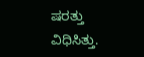ಷರತ್ತು ವಿಧಿಸಿತ್ತು.